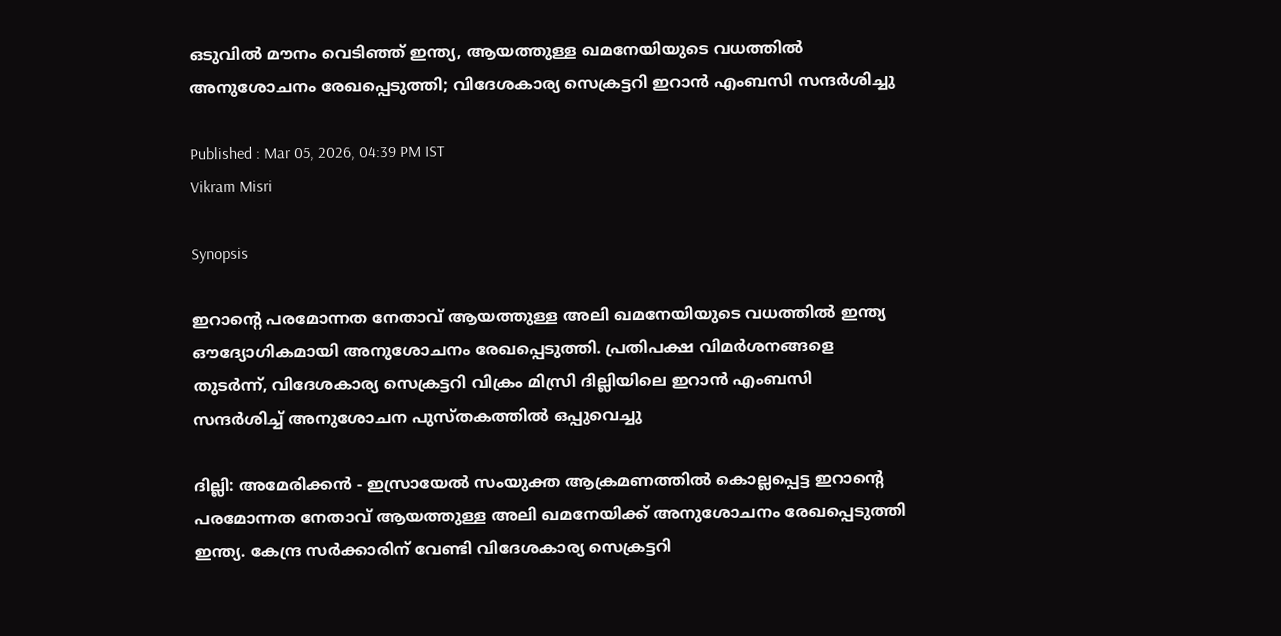ഒടുവിൽ മൗനം വെടിഞ്ഞ് ഇന്ത്യ, ആയത്തുള്ള ഖമനേയിയുടെ വധത്തിൽ അനുശോചനം രേഖപ്പെടുത്തി; വിദേശകാര്യ സെക്രട്ടറി ഇറാൻ എംബസി സന്ദർശിച്ചു

Published : Mar 05, 2026, 04:39 PM IST
Vikram Misri

Synopsis

ഇറാന്റെ പരമോന്നത നേതാവ് ആയത്തുള്ള അലി ഖമനേയിയുടെ വധത്തിൽ ഇന്ത്യ ഔദ്യോഗികമായി അനുശോചനം രേഖപ്പെടുത്തി. പ്രതിപക്ഷ വിമർശനങ്ങളെ തുടർന്ന്, വിദേശകാര്യ സെക്രട്ടറി വിക്രം മിസ്രി ദില്ലിയിലെ ഇറാൻ എംബസി സന്ദർശിച്ച് അനുശോചന പുസ്തകത്തിൽ ഒപ്പുവെച്ചു

ദില്ലി: അമേരിക്കൻ - ഇസ്രായേൽ സംയുക്ത ആക്രമണത്തിൽ കൊല്ലപ്പെട്ട ഇറാന്റെ പരമോന്നത നേതാവ് ആയത്തുള്ള അലി ഖമനേയിക്ക് അനുശോചനം രേഖപ്പെടുത്തി ഇന്ത്യ. കേന്ദ്ര സർക്കാരിന് വേണ്ടി വിദേശകാര്യ സെക്രട്ടറി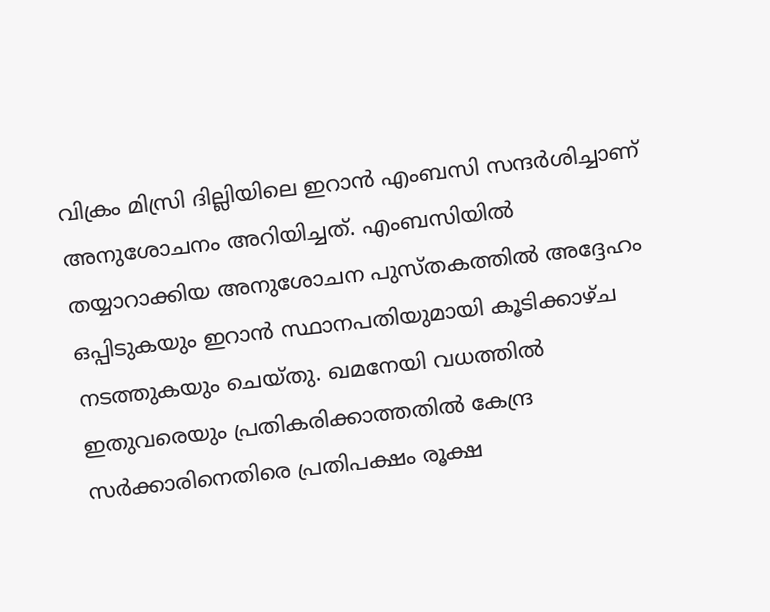വിക്രം മിസ്രി ദില്ലിയിലെ ഇറാൻ എംബസി സന്ദർശിച്ചാണ് അനുശോചനം അറിയിച്ചത്. എംബസിയിൽ തയ്യാറാക്കിയ അനുശോചന പുസ്തകത്തിൽ അദ്ദേഹം ഒപ്പിടുകയും ഇറാൻ സ്ഥാനപതിയുമായി കൂടിക്കാഴ്ച നടത്തുകയും ചെയ്തു. ഖമനേയി വധത്തിൽ ഇതുവരെയും പ്രതികരിക്കാത്തതിൽ കേന്ദ്ര സർക്കാരിനെതിരെ പ്രതിപക്ഷം രൂക്ഷ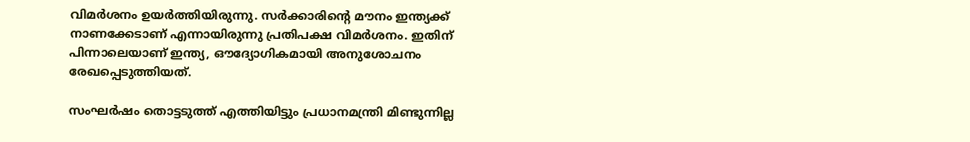വിമ‍ർശനം ഉയർത്തിയിരുന്നു. സർക്കാരിന്റെ മൗനം ഇന്ത്യക്ക് നാണക്കേടാണ് എന്നായിരുന്നു പ്രതിപക്ഷ വിമർശനം. ഇതിന് പിന്നാലെയാണ് ഇന്ത്യ, ഔദ്യോഗികമായി അനുശോചനം രേഖപ്പെടുത്തിയത്.

സംഘർഷം തൊട്ടടുത്ത് എത്തിയിട്ടും പ്രധാനമന്ത്രി മിണ്ടുന്നില്ല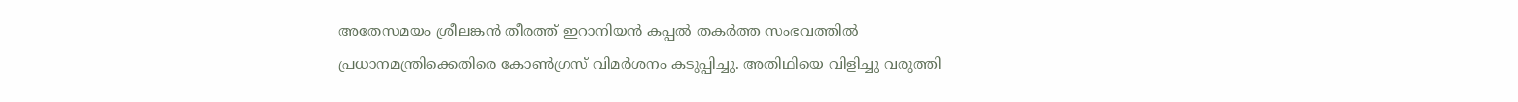അതേസമയം ശ്രീലങ്കൻ തീരത്ത് ഇറാനിയൻ കപ്പൽ തകർത്ത സംഭവത്തിൽ പ്രധാനമന്ത്രിക്കെതിരെ കോൺഗ്രസ് വിമർശനം കടുപ്പിച്ചു. അതിഥിയെ വിളിച്ചു വരുത്തി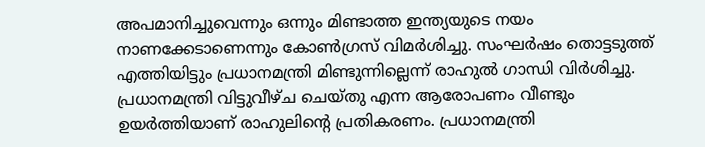അപമാനിച്ചുവെന്നും ഒന്നും മിണ്ടാത്ത ഇന്ത്യയുടെ നയം നാണക്കേടാണെന്നും കോൺഗ്രസ് വിമർശിച്ചു. സംഘർഷം തൊട്ടടുത്ത് എത്തിയിട്ടും പ്രധാനമന്ത്രി മിണ്ടുന്നില്ലെന്ന് രാഹുൽ ഗാന്ധി വിർശിച്ചു. പ്രധാനമന്ത്രി വിട്ടുവീഴ്ച ചെയ്തു എന്ന ആരോപണം വീണ്ടും ഉയർത്തിയാണ് രാഹുലിൻ്റെ പ്രതികരണം. പ്രധാനമന്ത്രി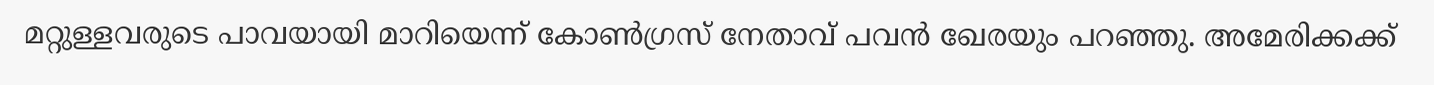മറ്റുള്ളവരുടെ പാവയായി മാറിയെന്ന് കോൺഗ്രസ് നേതാവ് പവൻ ഖേരയും പറഞ്ഞു. അമേരിക്കക്ക്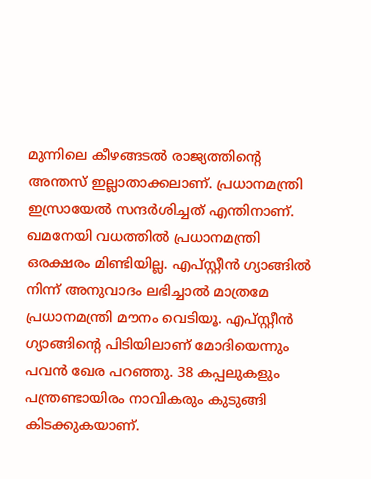മുന്നിലെ കീഴങ്ങടൽ രാജ്യത്തിൻ്റെ അന്തസ് ഇല്ലാതാക്കലാണ്. പ്രധാനമന്ത്രി ഇസ്രായേൽ സന്ദർശിച്ചത് എന്തിനാണ്. ഖമനേയി വധത്തിൽ പ്രധാനമന്ത്രി ഒരക്ഷരം മിണ്ടിയില്ല. എപ്സ്റ്റീൻ ഗ്യാങ്ങിൽ നിന്ന് അനുവാദം ലഭിച്ചാൽ മാത്രമേ പ്രധാനമന്ത്രി മൗനം വെടിയൂ. എപ്സ്റ്റീൻ ഗ്യാങ്ങിൻ്റെ പിടിയിലാണ് മോദിയെന്നും പവൻ ഖേര പറഞ്ഞു. 38 കപ്പലുകളും പന്ത്രണ്ടായിരം നാവികരും കുടുങ്ങി കിടക്കുകയാണ്.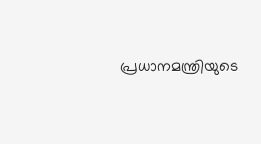പ്രധാനമന്ത്രിയുടെ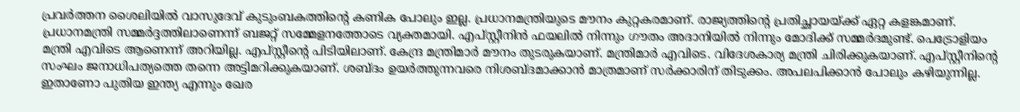പ്രവർത്തന ശൈലിയിൽ വാസുദേവ് കുടുംബകത്തിന്റെ കണിക പോലും ഇല്ല. പ്രധാനമന്ത്രിയുടെ മൗനം കുറ്റകരമാണ്. രാജ്യത്തിന്റെ പ്രതിച്ഛായയ്ക്ക് ഏറ്റ കളങ്കമാണ്. പ്രധാനമന്ത്രി സമ്മർദ്ദത്തിലാണെന്ന് ബജറ്റ് സമ്മേളനത്തോടെ വ്യക്തമായി. എപ്സ്റ്റീനിൻ ഫയലിൽ നിന്നും ഗൗതം അദാനിയിൽ നിന്നും മോദിക്ക് സമ്മർദമുണ്ട്. പെട്രോളിയം മന്ത്രി എവിടെ ആണെന്ന് അറിയില്ല. എപ്സ്റ്റീൻ്റെ പിടിയിലാണ്. കേന്ദ്ര മന്ത്രിമാർ മൗനം തുടരുകയാണ്. മന്ത്രിമാർ എവിടെ. വിദേശകാര്യ മന്ത്രി ചിരിക്കുകയാണ്. എപ്സ്റ്റീനിൻ്റെ സംഘം ജനാധിപത്യത്തെ തന്നെ അട്ടിമറിക്കുകയാണ്. ശബ്ദം ഉയർത്തുന്നവരെ നിശബ്ദമാക്കാൻ മാത്രമാണ് സർക്കാരിന് തിടുക്കം. അപലപിക്കാൻ പോലും കഴിയുന്നില്ല. ഇതാണോ പുതിയ ഇന്ത്യ എന്നും ഖേര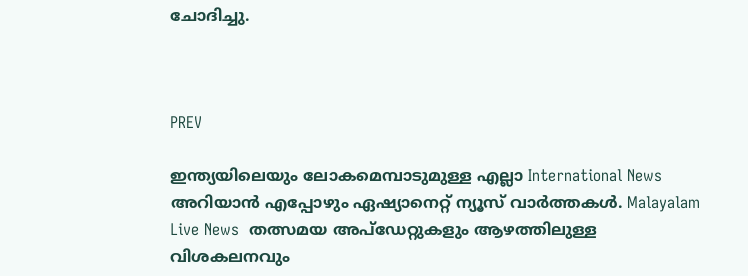ചോദിച്ചു.



PREV

ഇന്ത്യയിലെയും ലോകമെമ്പാടുമുള്ള എല്ലാ International News അറിയാൻ എപ്പോഴും ഏഷ്യാനെറ്റ് ന്യൂസ് വാർത്തകൾ. Malayalam Live News  തത്സമയ അപ്‌ഡേറ്റുകളും ആഴത്തിലുള്ള വിശകലനവും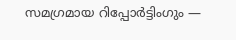സമഗ്രമായ റിപ്പോർട്ടിംഗും —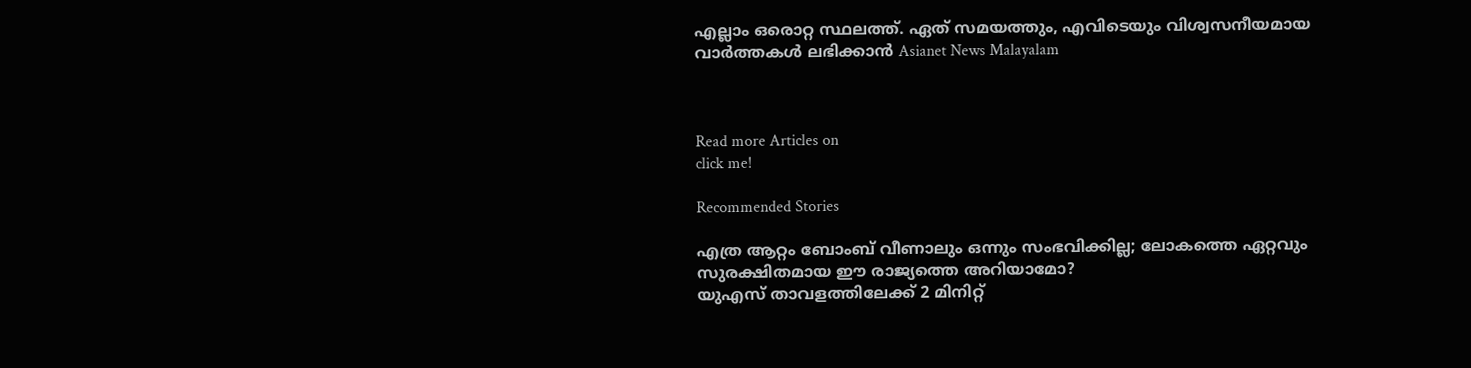എല്ലാം ഒരൊറ്റ സ്ഥലത്ത്. ഏത് സമയത്തും, എവിടെയും വിശ്വസനീയമായ വാർത്തകൾ ലഭിക്കാൻ Asianet News Malayalam



Read more Articles on
click me!

Recommended Stories

എത്ര ആറ്റം ബോംബ് വീണാലും ഒന്നും സംഭവിക്കില്ല; ലോകത്തെ ഏറ്റവും സുരക്ഷിതമായ ഈ രാജ്യത്തെ അറിയാമോ?
യുഎസ് താവളത്തിലേക്ക് 2 മിനിറ്റ്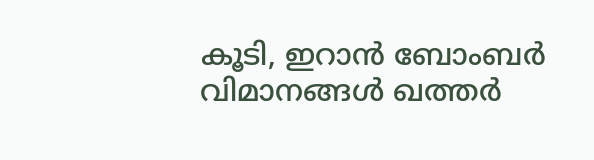കൂടി, ഇറാന്‍ ബോംബര്‍ വിമാനങ്ങള്‍ ഖത്തര്‍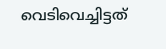വെടിവെച്ചിട്ടത്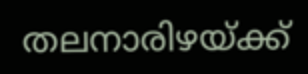തലനാരിഴയ്ക്ക്